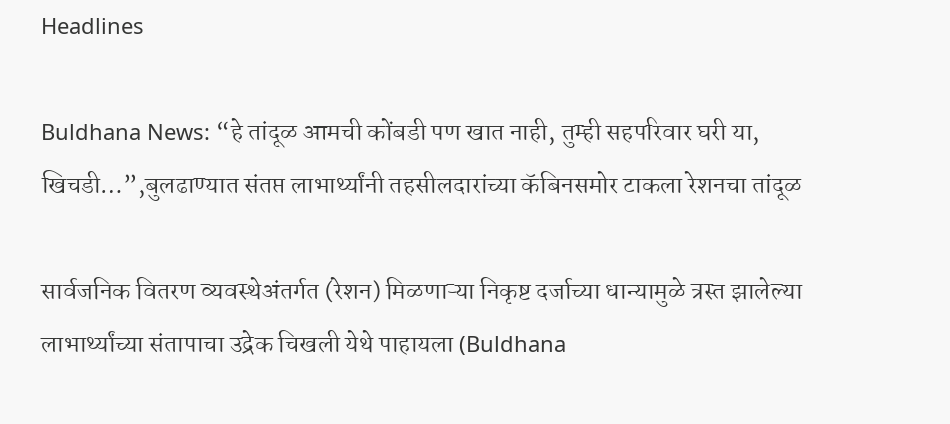Headlines

Buldhana News: “हे तांदूळ आमची कोंबडी पण खात नाही, तुम्ही सहपरिवार घरी या, खिचडी…”,बुलढाण्यात संतप्त लाभार्थ्यांनी तहसीलदारांच्या कॅबिनसमोर टाकला रेशनचा तांदूळ

सार्वजनिक वितरण व्यवस्थेअंतर्गत (रेशन) मिळणाऱ्या निकृष्ट दर्जाच्या धान्यामुळे त्रस्त झालेल्या लाभार्थ्यांच्या संतापाचा उद्रेक चिखली येथे पाहायला (Buldhana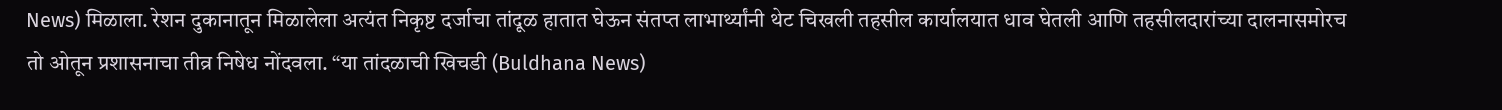News) मिळाला. रेशन दुकानातून मिळालेला अत्यंत निकृष्ट दर्जाचा तांदूळ हातात घेऊन संतप्त लाभार्थ्यांनी थेट चिखली तहसील कार्यालयात धाव घेतली आणि तहसीलदारांच्या दालनासमोरच तो ओतून प्रशासनाचा तीव्र निषेध नोंदवला. “या तांदळाची खिचडी (Buldhana News)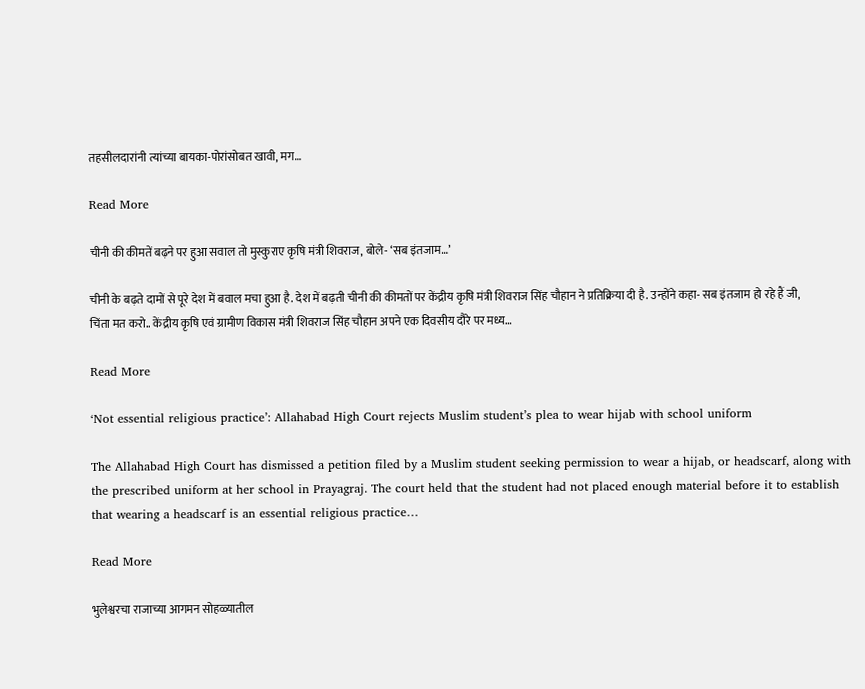तहसीलदारांनी त्यांच्या बायका-पोरांसोबत खावी, मग…

Read More

चीनी की कीमतें बढ़ने पर हुआ सवाल तो मुस्कुराए कृषि मंत्री शिवराज, बोले- ‘सब इंतजाम…’

चीनी के बढ़ते दामों से पूरे देश में बवाल मचा हुआ है. देश में बढ़ती चीनी की कीमतों पर केंद्रीय कृषि मंत्री शिवराज सिंह चौहान ने प्रतिक्रिया दी है. उन्होंने कहा- सब इंतजाम हो रहे हैं जी, चिंता मत करो.. केंद्रीय कृषि एवं ग्रामीण विकास मंत्री शिवराज सिंह चौहान अपने एक दिवसीय दौरे पर मध्य…

Read More

‘Not essential religious practice’: Allahabad High Court rejects Muslim student’s plea to wear hijab with school uniform

The Allahabad High Court has dismissed a petition filed by a Muslim student seeking permission to wear a hijab, or headscarf, along with the prescribed uniform at her school in Prayagraj. The court held that the student had not placed enough material before it to establish that wearing a headscarf is an essential religious practice…

Read More

भुलेश्वरचा राजाच्या आगमन सोहळ्यातील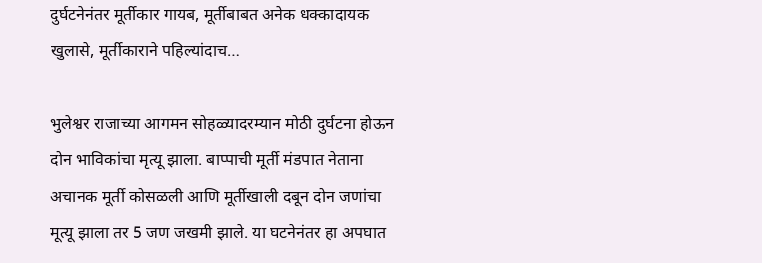दुर्घटनेनंतर मूर्तीकार गायब, मूर्तीबाबत अनेक धक्कादायक खुलासे, मूर्तीकाराने पहिल्यांदाच…

भुलेश्वर राजाच्या आगमन सोहळ्यादरम्यान मोठी दुर्घटना होऊन दोन भाविकांचा मृत्यू झाला. बाप्पाची मूर्ती मंडपात नेताना अचानक मूर्ती कोसळली आणि मूर्तीखाली दबून दोन जणांचा मूत्यू झाला तर 5 जण जखमी झाले. या घटनेनंतर हा अपघात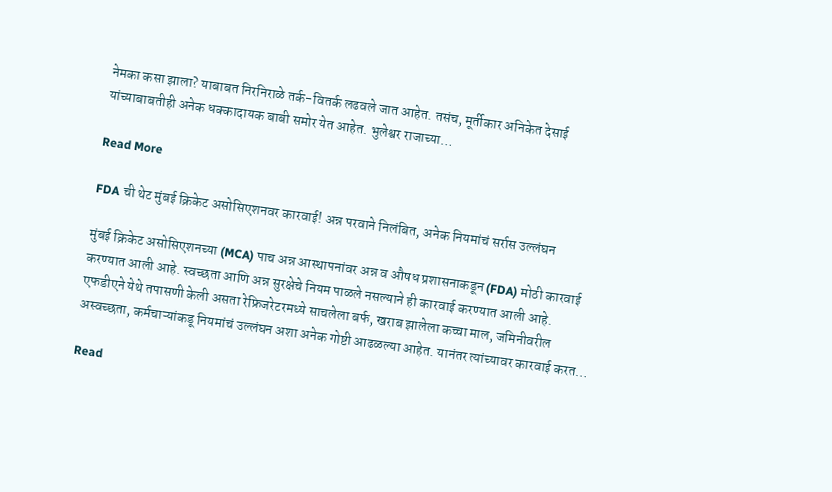नेमका कसा झाला? याबाबत निरनिराळे तर्क-वितर्क लढवले जात आहेत. तसंच, मूर्तीकार अनिकेत देसाई यांच्याबाबतीही अनेक धक्कादायक बाबी समोर येत आहेत. भुलेश्वर राजाच्या…

Read More

FDA ची थेट मुंबई क्रिकेट असोसिएशनवर कारवाई! अन्न परवाने निलंबित, अनेक नियमांचं सर्रास उल्लंघन

मुंबई क्रिकेट असोसिएशनच्या (MCA) पाच अन्न आस्थापनांवर अन्न व औषध प्रशासनाकडून (FDA) मोठी कारवाई करण्यात आली आहे. स्वच्छता आणि अन्न सुरक्षेचे नियम पाळले नसल्याने ही कारवाई करण्यात आली आहे. एफडीएने येथे तपासणी केली असता रेफ्रिजरेटरमध्ये साचलेला बर्फ, खराब झालेला कच्चा माल, जमिनीवरील अस्वच्छता, कर्मचाऱ्यांकडू नियमांचं उल्लंघन अशा अनेक गोष्टी आढळल्या आहेत. यानंतर त्यांच्यावर कारवाई करत…

Read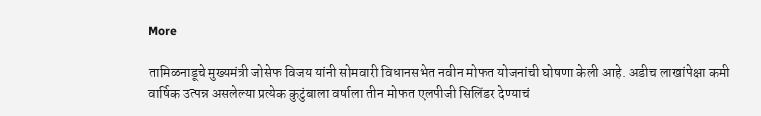More

तामिळनाडूचे मुख्यमंत्री जोसेफ विजय यांनी सोमवारी विधानसभेत नवीन मोफत योजनांची घोषणा केली आहे. अडीच लाखांपेक्षा कमी वार्षिक उत्पन्न असलेल्या प्रत्येक कुटुंबाला वर्षाला तीन मोफत एलपीजी सिलिंडर देण्याचं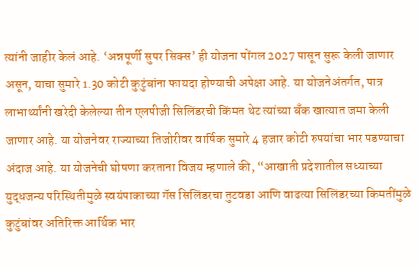त्यांनी जाहीर केलं आहे. ‘अन्नपूर्णी सुपर सिक्स’ ही योजना पोंगल 2027 पासून सुरू केली जाणार असून, याचा सुमारे 1.30 कोटी कुटुंबांना फायदा होण्याची अपेक्षा आहे. या योजनेअंतर्गत, पात्र लाभार्थ्यांनी खरेदी केलेल्या तीन एलपीजी सिलिंडरची किंमत थेट त्यांच्या बँक खात्यात जमा केली जाणार आहे. या योजनेवर राज्याच्या तिजोरीवर वार्षिक सुमारे 4 हजार कोटी रुपयांचा भार पडण्याचा अंदाज आहे. या योजनेची घोषणा करताना विजय म्हणाले की, “आखाती प्रदेशातील सध्याच्या युद्धजन्य परिस्थितीमुळे स्वयंपाकाच्या गॅस सिलिंडरचा तुटवडा आणि वाढत्या सिलिंडरच्या किमतींमुळे कुटुंबांवर अतिरिक्त आर्थिक भार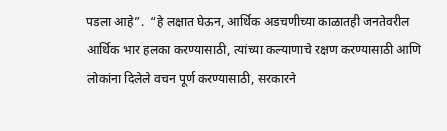पडला आहे”.  “हे लक्षात घेऊन, आर्थिक अडचणीच्या काळातही जनतेवरील आर्थिक भार हलका करण्यासाठी, त्यांच्या कल्याणाचे रक्षण करण्यासाठी आणि लोकांना दिलेले वचन पूर्ण करण्यासाठी, सरकारने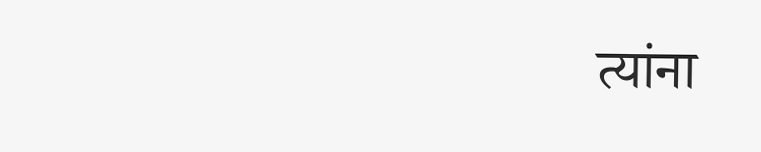त्यांना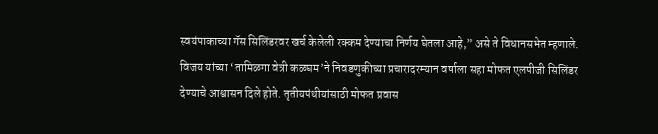स्वयंपाकाच्या गॅस सिलिंडरवर खर्च केलेली रक्कम देण्याचा निर्णय घेतला आहे,” असे ते विधानसभेत म्हणाले. विजय यांच्या ‘तामिळगा वेत्री कळघम’ने निवडणुकीच्या प्रचारादरम्यान वर्षाला सहा मोफत एलपीजी सिलिंडर देण्याचे आश्वासन दिले होते. तृतीयपंथीयांसाठी मोफत प्रवास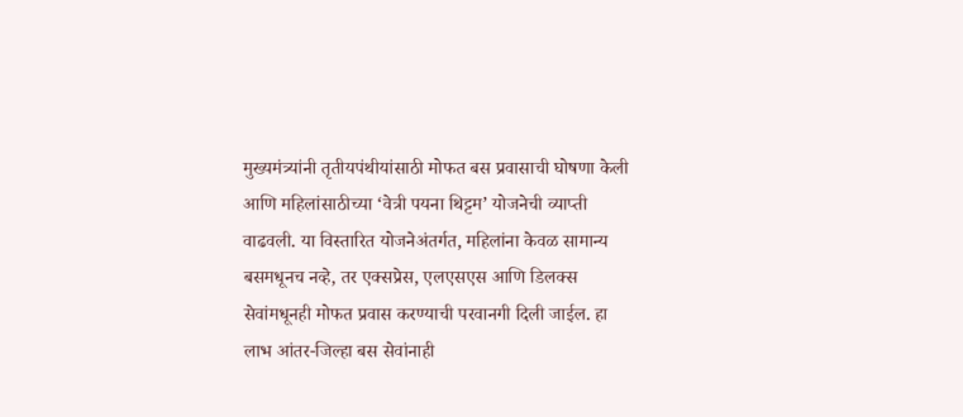मुख्यमंत्र्यांनी तृतीयपंथीयांसाठी मोफत बस प्रवासाची घोषणा केली आणि महिलांसाठीच्या ‘वेत्री पयना थिट्टम’ योजनेची व्याप्ती वाढवली. या विस्तारित योजनेअंतर्गत, महिलांना केवळ सामान्य बसमधूनच नव्हे, तर एक्सप्रेस, एलएसएस आणि डिलक्स सेवांमधूनही मोफत प्रवास करण्याची परवानगी दिली जाईल. हा लाभ आंतर-जिल्हा बस सेवांनाही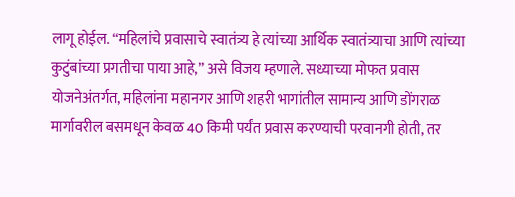लागू होईल. “महिलांचे प्रवासाचे स्वातंत्र्य हे त्यांच्या आर्थिक स्वातंत्र्याचा आणि त्यांच्या कुटुंबांच्या प्रगतीचा पाया आहे,” असे विजय म्हणाले. सध्याच्या मोफत प्रवास योजनेअंतर्गत, महिलांना महानगर आणि शहरी भागांतील सामान्य आणि डोंगराळ मार्गावरील बसमधून केवळ 40 किमी पर्यंत प्रवास करण्याची परवानगी होती, तर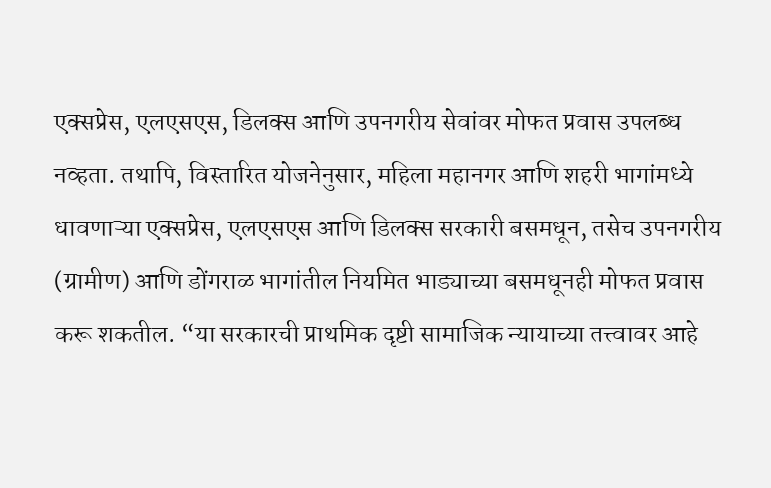एक्सप्रेस, एलएसएस, डिलक्स आणि उपनगरीय सेवांवर मोफत प्रवास उपलब्ध नव्हता. तथापि, विस्तारित योजनेनुसार, महिला महानगर आणि शहरी भागांमध्ये धावणाऱ्या एक्सप्रेस, एलएसएस आणि डिलक्स सरकारी बसमधून, तसेच उपनगरीय (ग्रामीण) आणि डोंगराळ भागांतील नियमित भाड्याच्या बसमधूनही मोफत प्रवास करू शकतील. “या सरकारची प्राथमिक दृष्टी सामाजिक न्यायाच्या तत्त्वावर आहे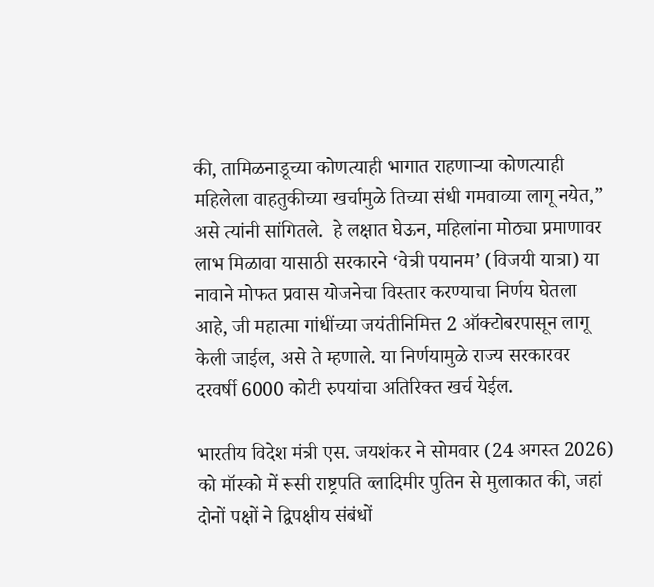की, तामिळनाडूच्या कोणत्याही भागात राहणाऱ्या कोणत्याही महिलेला वाहतुकीच्या खर्चामुळे तिच्या संधी गमवाव्या लागू नयेत,” असे त्यांनी सांगितले.  हे लक्षात घेऊन, महिलांना मोठ्या प्रमाणावर लाभ मिळावा यासाठी सरकारने ‘वेत्री पयानम’ (विजयी यात्रा) या नावाने मोफत प्रवास योजनेचा विस्तार करण्याचा निर्णय घेतला आहे, जी महात्मा गांधींच्या जयंतीनिमित्त 2 ऑक्टोबरपासून लागू केली जाईल, असे ते म्हणाले. या निर्णयामुळे राज्य सरकारवर दरवर्षी 6000 कोटी रुपयांचा अतिरिक्त खर्च येईल.

भारतीय विदेश मंत्री एस. जयशंकर ने सोमवार (24 अगस्त 2026) को मॉस्को में रूसी राष्ट्रपति व्लादिमीर पुतिन से मुलाकात की, जहां दोनों पक्षों ने द्विपक्षीय संबंधों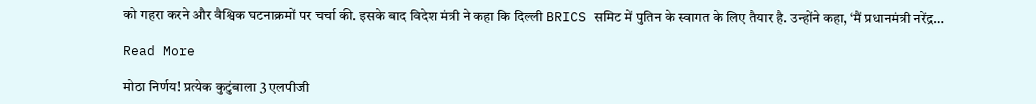को गहरा करने और वैश्विक घटनाक्रमों पर चर्चा की. इसके बाद विदेश मंत्री ने कहा कि दिल्ली BRICS समिट में पुतिन के स्वागत के लिए तैयार है. उन्होंने कहा, ‘मैं प्रधानमंत्री नरेंद्र…

Read More

मोठा निर्णय! प्रत्येक कुटुंबाला 3 एलपीजी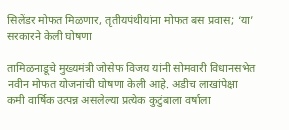सिलेंडर मोफत मिळणार, तृतीयपंथीयांना मोफत बस प्रवास; ‘या’ सरकारने केली घोषणा

तामिळनाडूचे मुख्यमंत्री जोसेफ विजय यांनी सोमवारी विधानसभेत नवीन मोफत योजनांची घोषणा केली आहे. अडीच लाखांपेक्षा कमी वार्षिक उत्पन्न असलेल्या प्रत्येक कुटुंबाला वर्षाला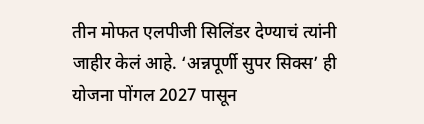तीन मोफत एलपीजी सिलिंडर देण्याचं त्यांनी जाहीर केलं आहे. ‘अन्नपूर्णी सुपर सिक्स’ ही योजना पोंगल 2027 पासून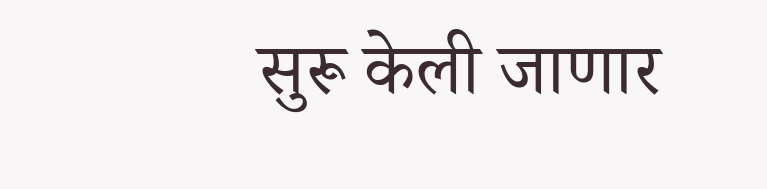सुरू केली जाणार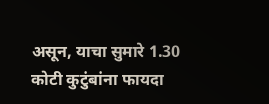असून, याचा सुमारे 1.30 कोटी कुटुंबांना फायदा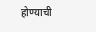होण्याची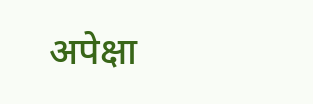अपेक्षा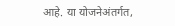आहे. या योजनेअंतर्गत,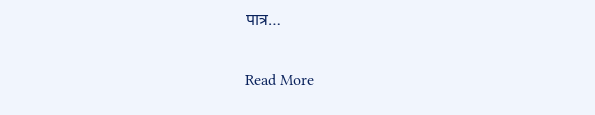पात्र…

Read More